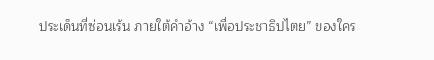ประเด็นที่ซ่อนเร้น ภายใต้คำอ้าง “เพื่อประชาธิปไตย” ของใคร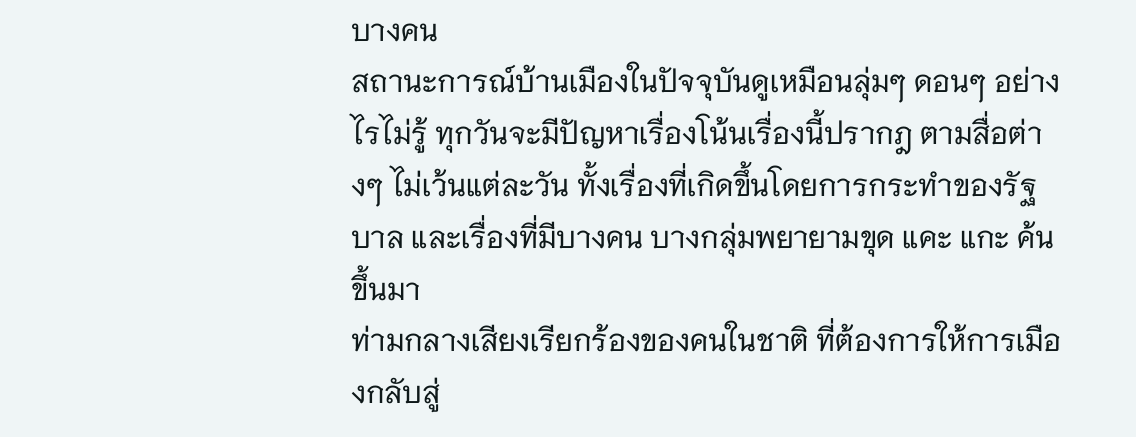บางคน
สถานะการณ์บ้านเมืองในปัจจุบันดูเหมือนลุ่มๆ ดอนๆ อย่างไรไม่รู้ ทุกวันจะมีปัญหาเรื่องโน้นเรื่องนี้ปรากฎ ตามสื่อต่างๆ ไม่เว้นแต่ละวัน ทั้งเรื่องที่เกิดขึ้นโดยการกระทำของรัฐบาล และเรื่องที่มีบางคน บางกลุ่มพยายามขุด แคะ แกะ ค้นขึ้นมา
ท่ามกลางเสียงเรียกร้องของคนในชาติ ที่ต้องการให้การเมืองกลับสู่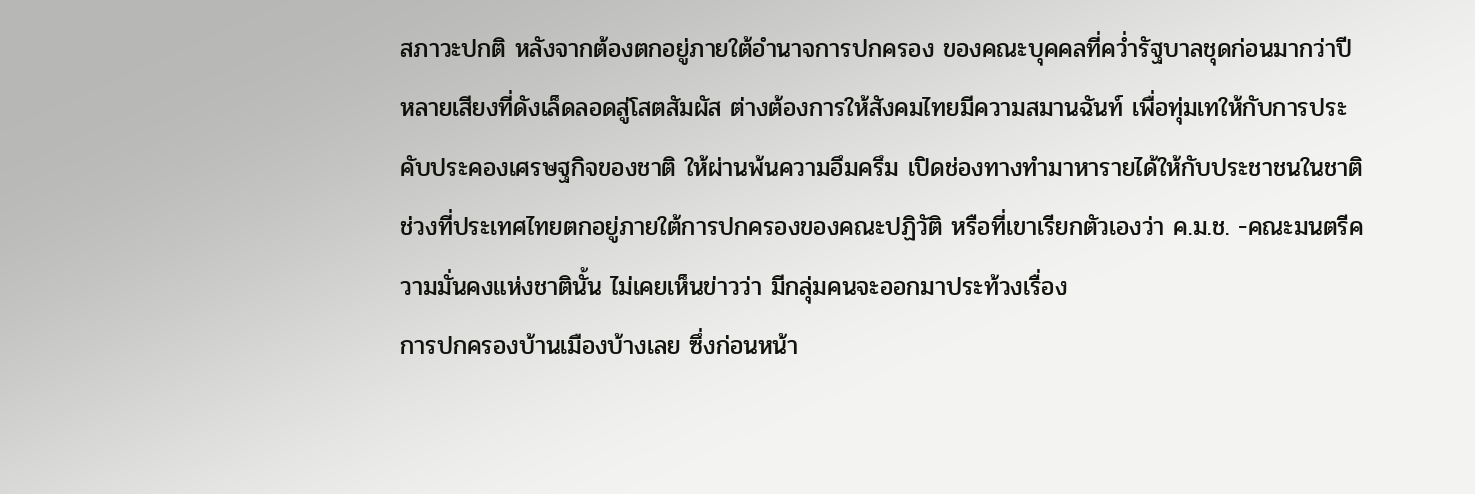สภาวะปกติ หลังจากต้องตกอยู่ภายใต้อำนาจการปกครอง ของคณะบุคคลที่คว่ำรัฐบาลชุดก่อนมากว่าปี หลายเสียงที่ดังเล็ดลอดสู่โสตสัมผัส ต่างต้องการให้สังคมไทยมีความสมานฉันท์ เพื่อทุ่มเทให้กับการประคับประคองเศรษฐกิจของชาติ ให้ผ่านพ้นความอึมครึม เปิดช่องทางทำมาหารายได้ให้กับประชาชนในชาติ
ช่วงที่ประเทศไทยตกอยู่ภายใต้การปกครองของคณะปฏิวัติ หรือที่เขาเรียกตัวเองว่า ค.ม.ช. -คณะมนตรีความมั่นคงแห่งชาตินั้น ไม่เคยเห็นข่าวว่า มีกลุ่มคนจะออกมาประท้วงเรื่อง
การปกครองบ้านเมืองบ้างเลย ซึ่งก่อนหน้า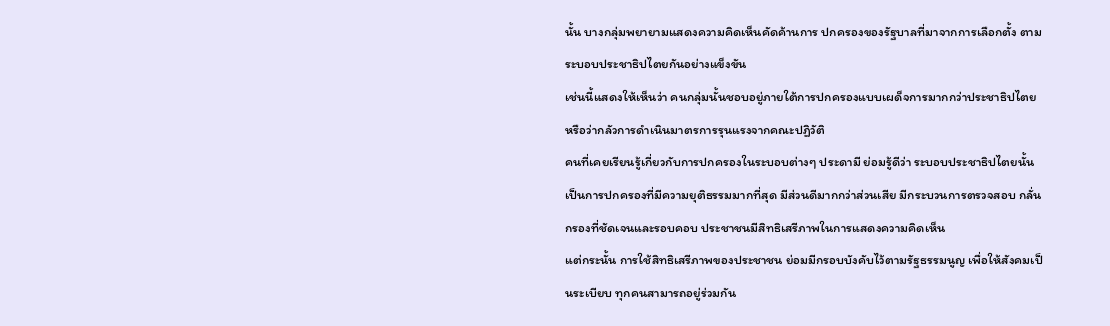นั้น บางกลุ่มพยายามแสดงความคิดเห็นคัดค้านการ ปกครองของรัฐบาลที่มาจากการเลือกตั้ง ตามระบอบประชาธิปไตยกันอย่างแข็งขัน
เช่นนี้แสดงให้เห็นว่า คนกลุ่มนั้นชอบอยู่ภายใต้การปกครองแบบเผด็จการมากกว่าประชาธิปไตย หรือว่ากลัวการดำเนินมาตรการรุนแรงจากคณะปฏิวัติ
คนที่เคยเรียนรู้เกี่ยวกับการปกครองในระบอบต่างๆ ประดามี ย่อมรู้ดีว่า ระบอบประชาธิปไตยนั้น เป็นการปกครองที่มีความยุติธรรมมากที่สุด มีส่วนดีมากกว่าส่วนเสีย มีกระบวนการตรวจสอบ กลั่นกรองที่ชัดเจนและรอบคอบ ประชาชนมีสิทธิเสรีภาพในการแสดงความคิดเห็น
แต่กระนั้น การใช้สิทธิเสรีภาพของประชาชน ย่อมมีกรอบบังคับไว้ตามรัฐธรรมนูญ เพื่อให้สังคมเป็นระเบียบ ทุกคนสามารถอยู่ร่วมกัน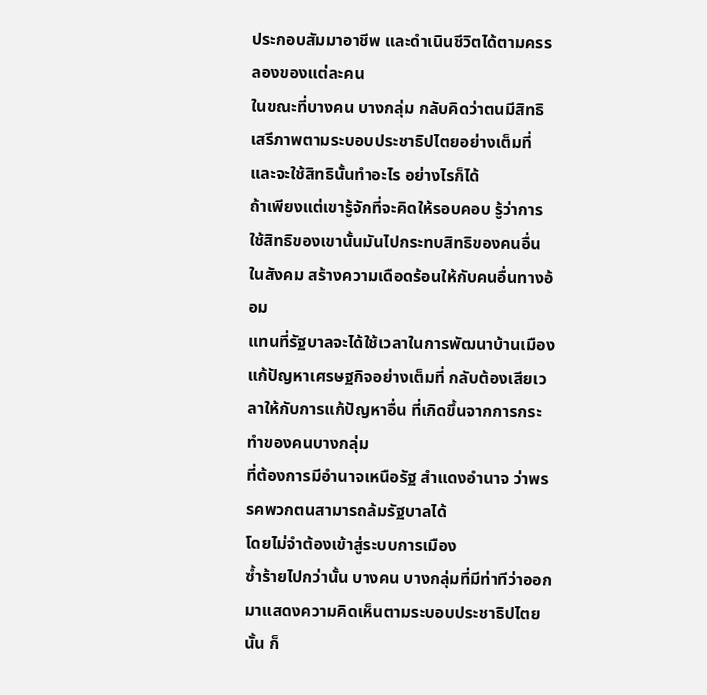ประกอบสัมมาอาชีพ และดำเนินชีวิตได้ตามครรลองของแต่ละคน
ในขณะที่บางคน บางกลุ่ม กลับคิดว่าตนมีสิทธิเสรีภาพตามระบอบประชาธิปไตยอย่างเต็มที่ และจะใช้สิทธินั้นทำอะไร อย่างไรก็ได้
ถ้าเพียงแต่เขารู้จักที่จะคิดให้รอบคอบ รู้ว่าการใช้สิทธิของเขานั้นมันไปกระทบสิทธิของคนอื่นในสังคม สร้างความเดือดร้อนให้กับคนอื่นทางอ้อม
แทนที่รัฐบาลจะได้ใช้เวลาในการพัฒนาบ้านเมือง แก้ปัญหาเศรษฐกิจอย่างเต็มที่ กลับต้องเสียเวลาให้กับการแก้ปัญหาอื่น ที่เกิดขึ้นจากการกระทำของคนบางกลุ่ม
ที่ต้องการมีอำนาจเหนือรัฐ สำแดงอำนาจ ว่าพรรคพวกตนสามารถล้มรัฐบาลได้
โดยไม่จำต้องเข้าสู่ระบบการเมือง
ซ้ำร้ายไปกว่านั้น บางคน บางกลุ่มที่มีท่าทีว่าออกมาแสดงความคิดเห็นตามระบอบประชาธิปไตยนั้น ก็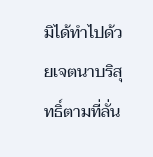มิได้ทำไปด้วยเจตนาบริสุทธิ์ตามที่ลั่น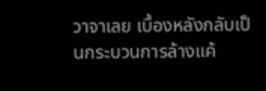วาจาเลย เบื้องหลังกลับเป็นกระบวนการล้างแค้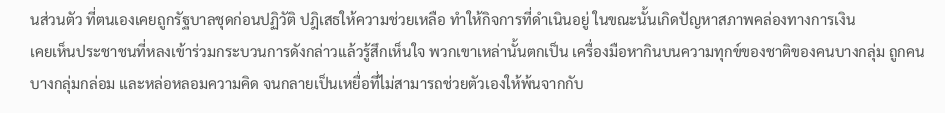นส่วนตัว ที่ตนเองเคยถูกรัฐบาลชุดก่อนปฏิวัติ ปฎิเสธให้ความช่วยเหลือ ทำให้กิจการที่ดำเนินอยู่ ในขณะนั้นเกิดปัญหาสภาพคล่องทางการเงิน
เคยเห็นประชาชนที่หลงเข้าร่วมกระบวนการดังกล่าวแล้วรู้สึกเห็นใจ พวกเขาเหล่านั้นตกเป็น เครื่องมือหากินบนความทุกข์ของชาติของคนบางกลุ่ม ถูกคนบางกลุ่มกล่อม และหล่อหลอมความคิด จนกลายเป็นเหยื่อที่ไม่สามารถช่วยตัวเองให้พ้นจากกับ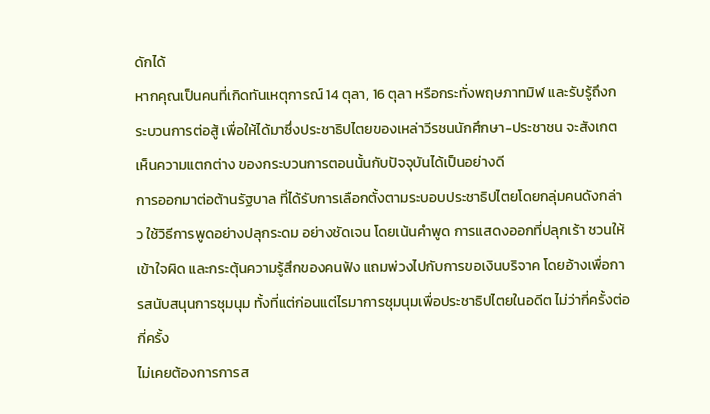ดักได้
หากคุณเป็นคนที่เกิดทันเหตุการณ์ 14 ตุลา, 16 ตุลา หรือกระทั่งพฤษภาทมิฬ และรับรู้ถึงกระบวนการต่อสู้ เพื่อให้ได้มาซึ่งประชาธิปไตยของเหล่าวีรชนนักศึกษา-ประชาชน จะสังเกตเห็นความแตกต่าง ของกระบวนการตอนนั้นกับปัจจุบันได้เป็นอย่างดี
การออกมาต่อต้านรัฐบาล ที่ได้รับการเลือกตั้งตามระบอบประชาธิปไตยโดยกลุ่มคนดังกล่าว ใช้วิธีการพูดอย่างปลุกระดม อย่างชัดเจน โดยเน้นคำพูด การแสดงออกที่ปลุกเร้า ชวนให้เข้าใจผิด และกระตุ้นความรู้สึกของคนฟัง แถมพ่วงไปกับการขอเงินบริจาค โดยอ้างเพื่อการสนับสนุนการชุมนุม ทั้งที่แต่ก่อนแต่ไรมาการชุมนุมเพื่อประชาธิปไตยในอดีต ไม่ว่ากี่ครั้งต่อกี่ครั้ง
ไม่เคยต้องการการส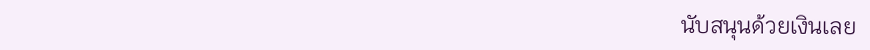นับสนุนด้วยเงินเลย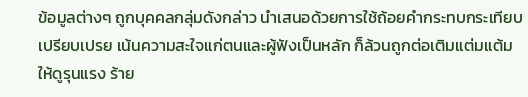ข้อมูลต่างๆ ถูกบุคคลกลุ่มดังกล่าว นำเสนอด้วยการใช้ถ้อยคำกระทบกระเทียบเปรียบเปรย เน้นความสะใจแก่ตนและผู้ฟังเป็นหลัก ก็ล้วนถูกต่อเติมแต่มแต้มให้ดูรุนแรง ร้าย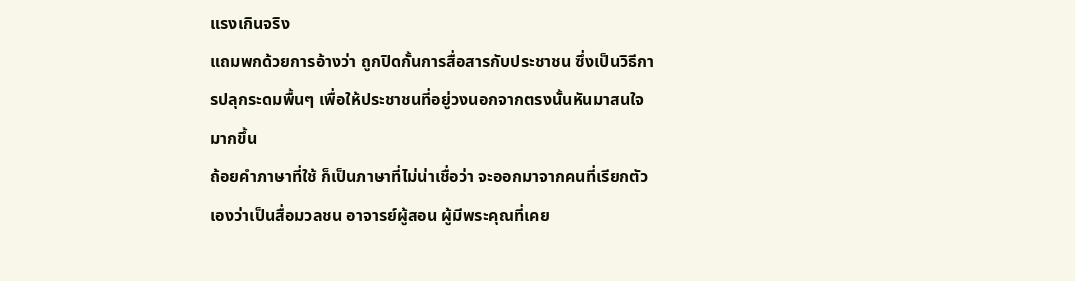แรงเกินจริง
แถมพกด้วยการอ้างว่า ถูกปิดกั้นการสื่อสารกับประชาชน ซึ่งเป็นวิธีการปลุกระดมพื้นๆ เพื่อให้ประชาชนที่อยู่วงนอกจากตรงนั้นหันมาสนใจมากขึ้น
ถ้อยคำภาษาที่ใช้ ก็เป็นภาษาที่ไม่น่าเชื่อว่า จะออกมาจากคนที่เรียกตัวเองว่าเป็นสื่อมวลชน อาจารย์ผู้สอน ผู้มีพระคุณที่เคย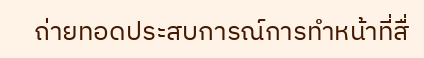ถ่ายทอดประสบการณ์การทำหน้าที่สื่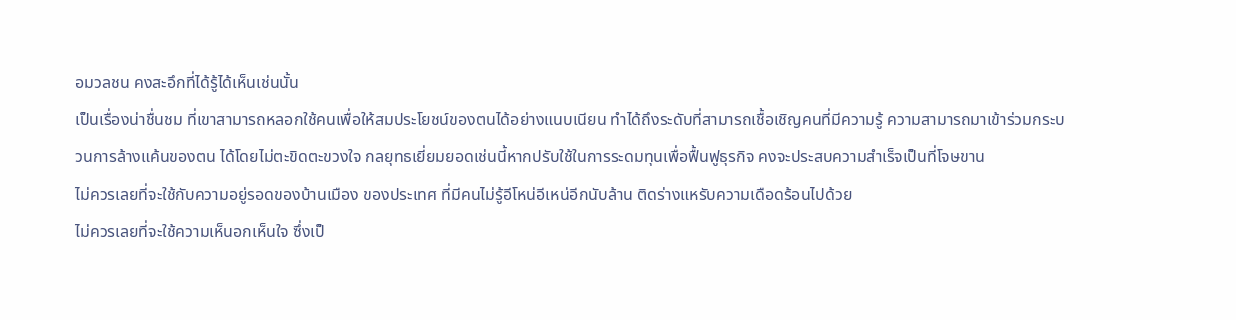อมวลชน คงสะอึกที่ได้รู้ได้เห็นเช่นนั้น
เป็นเรื่องน่าชื่นชม ที่เขาสามารถหลอกใช้คนเพื่อให้สมประโยชน์ของตนได้อย่างแนบเนียน ทำได้ถึงระดับที่สามารถเชื้อเชิญคนที่มีความรู้ ความสามารถมาเข้าร่วมกระบวนการล้างแค้นของตน ได้โดยไม่ตะขิดตะขวงใจ กลยุทธเยี่ยมยอดเช่นนี้หากปรับใช้ในการระดมทุนเพื่อฟื้นฟูธุรกิจ คงจะประสบความสำเร็จเป็นที่โจษขาน
ไม่ควรเลยที่จะใช้กับความอยู่รอดของบ้านเมือง ของประเทศ ที่มีคนไม่รู้อีโหน่อีเหน่อีกนับล้าน ติดร่างแหรับความเดือดร้อนไปด้วย
ไม่ควรเลยที่จะใช้ความเห็นอกเห็นใจ ซึ่งเป็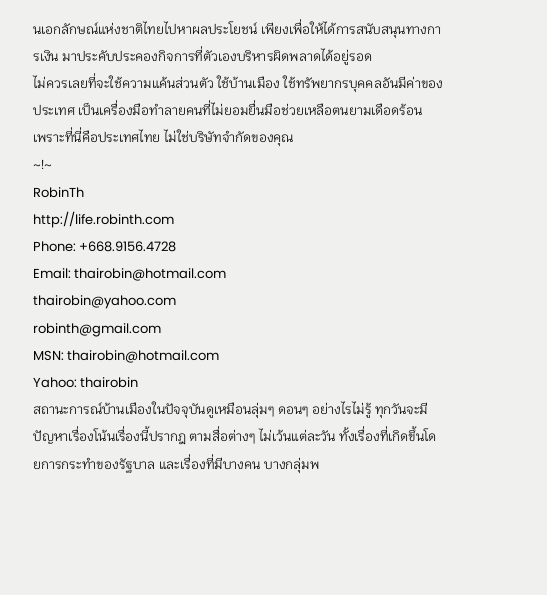นเอกลักษณ์แห่งชาติไทยไปหาผลประโยชน์ เพียงเพื่อให้ได้การสนับสนุนทางการเงิน มาประคับประคองกิจการที่ตัวเองบริหารผิดพลาดได้อยู่รอด
ไม่ควรเลยที่จะใช้ความแค้นส่วนตัว ใช้บ้านเมือง ใช้ทรัพยากรบุคคลอันมีค่าของประเทศ เป็นเครื่องมือทำลายคนที่ไม่ยอมยื่นมือช่วยเหลือตนยามเดือดร้อน
เพราะที่นี่คือประเทศไทย ไม่ใช่บริษัทจำกัดของคุณ
~!~
RobinTh
http://life.robinth.com
Phone: +668.9156.4728
Email: thairobin@hotmail.com
thairobin@yahoo.com
robinth@gmail.com
MSN: thairobin@hotmail.com
Yahoo: thairobin
สถานะการณ์บ้านเมืองในปัจจุบันดูเหมือนลุ่มๆ ดอนๆ อย่างไรไม่รู้ ทุกวันจะมีปัญหาเรื่องโน้นเรื่องนี้ปรากฎ ตามสื่อต่างๆ ไม่เว้นแต่ละวัน ทั้งเรื่องที่เกิดขึ้นโดยการกระทำของรัฐบาล และเรื่องที่มีบางคน บางกลุ่มพ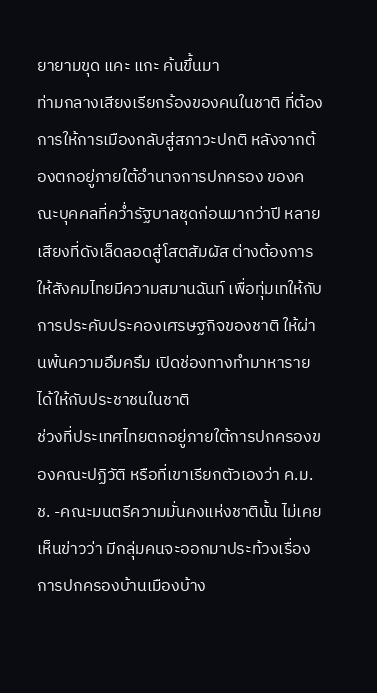ยายามขุด แคะ แกะ ค้นขึ้นมา
ท่ามกลางเสียงเรียกร้องของคนในชาติ ที่ต้องการให้การเมืองกลับสู่สภาวะปกติ หลังจากต้องตกอยู่ภายใต้อำนาจการปกครอง ของคณะบุคคลที่คว่ำรัฐบาลชุดก่อนมากว่าปี หลายเสียงที่ดังเล็ดลอดสู่โสตสัมผัส ต่างต้องการให้สังคมไทยมีความสมานฉันท์ เพื่อทุ่มเทให้กับการประคับประคองเศรษฐกิจของชาติ ให้ผ่านพ้นความอึมครึม เปิดช่องทางทำมาหารายได้ให้กับประชาชนในชาติ
ช่วงที่ประเทศไทยตกอยู่ภายใต้การปกครองของคณะปฏิวัติ หรือที่เขาเรียกตัวเองว่า ค.ม.ช. -คณะมนตรีความมั่นคงแห่งชาตินั้น ไม่เคยเห็นข่าวว่า มีกลุ่มคนจะออกมาประท้วงเรื่อง
การปกครองบ้านเมืองบ้าง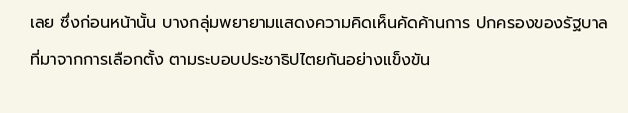เลย ซึ่งก่อนหน้านั้น บางกลุ่มพยายามแสดงความคิดเห็นคัดค้านการ ปกครองของรัฐบาลที่มาจากการเลือกตั้ง ตามระบอบประชาธิปไตยกันอย่างแข็งขัน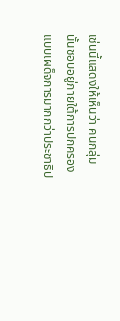เช่นนี้แสดงให้เห็นว่า คนกลุ่มนั้นชอบอยู่ภายใต้การปกครองแบบเผด็จการมากกว่าประชาธิป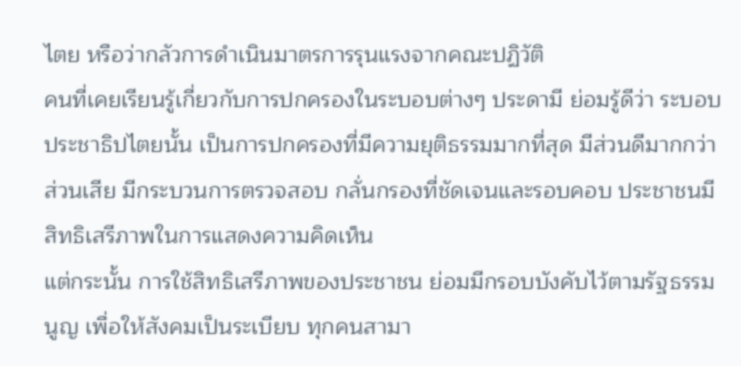ไตย หรือว่ากลัวการดำเนินมาตรการรุนแรงจากคณะปฏิวัติ
คนที่เคยเรียนรู้เกี่ยวกับการปกครองในระบอบต่างๆ ประดามี ย่อมรู้ดีว่า ระบอบประชาธิปไตยนั้น เป็นการปกครองที่มีความยุติธรรมมากที่สุด มีส่วนดีมากกว่าส่วนเสีย มีกระบวนการตรวจสอบ กลั่นกรองที่ชัดเจนและรอบคอบ ประชาชนมีสิทธิเสรีภาพในการแสดงความคิดเห็น
แต่กระนั้น การใช้สิทธิเสรีภาพของประชาชน ย่อมมีกรอบบังคับไว้ตามรัฐธรรมนูญ เพื่อให้สังคมเป็นระเบียบ ทุกคนสามา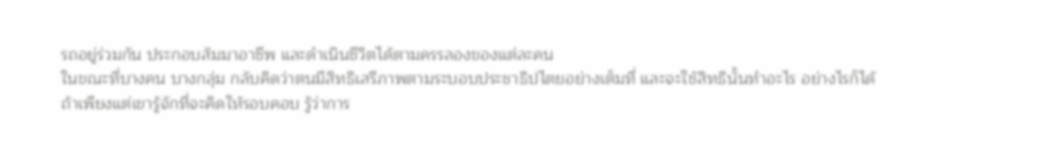รถอยู่ร่วมกัน ประกอบสัมมาอาชีพ และดำเนินชีวิตได้ตามครรลองของแต่ละคน
ในขณะที่บางคน บางกลุ่ม กลับคิดว่าตนมีสิทธิเสรีภาพตามระบอบประชาธิปไตยอย่างเต็มที่ และจะใช้สิทธินั้นทำอะไร อย่างไรก็ได้
ถ้าเพียงแต่เขารู้จักที่จะคิดให้รอบคอบ รู้ว่าการ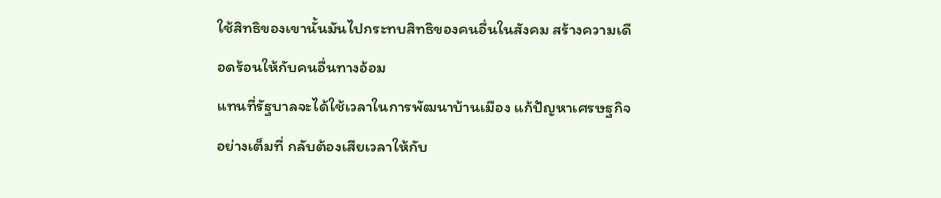ใช้สิทธิของเขานั้นมันไปกระทบสิทธิของคนอื่นในสังคม สร้างความเดือดร้อนให้กับคนอื่นทางอ้อม
แทนที่รัฐบาลจะได้ใช้เวลาในการพัฒนาบ้านเมือง แก้ปัญหาเศรษฐกิจอย่างเต็มที่ กลับต้องเสียเวลาให้กับ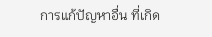การแก้ปัญหาอื่น ที่เกิด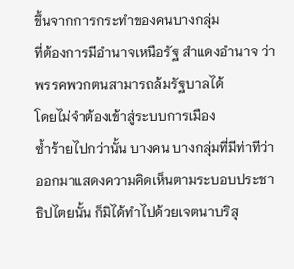ขึ้นจากการกระทำของคนบางกลุ่ม
ที่ต้องการมีอำนาจเหนือรัฐ สำแดงอำนาจ ว่าพรรคพวกตนสามารถล้มรัฐบาลได้
โดยไม่จำต้องเข้าสู่ระบบการเมือง
ซ้ำร้ายไปกว่านั้น บางคน บางกลุ่มที่มีท่าทีว่าออกมาแสดงความคิดเห็นตามระบอบประชาธิปไตยนั้น ก็มิได้ทำไปด้วยเจตนาบริสุ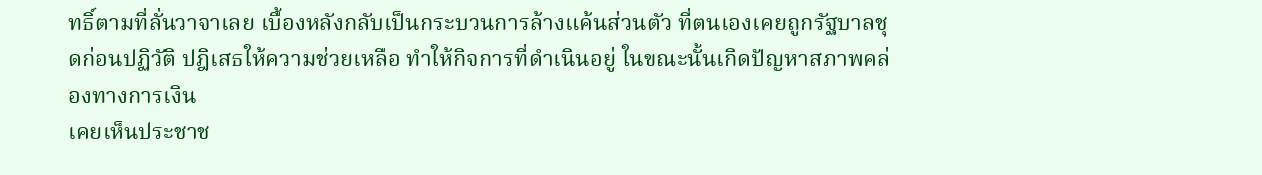ทธิ์ตามที่ลั่นวาจาเลย เบื้องหลังกลับเป็นกระบวนการล้างแค้นส่วนตัว ที่ตนเองเคยถูกรัฐบาลชุดก่อนปฏิวัติ ปฎิเสธให้ความช่วยเหลือ ทำให้กิจการที่ดำเนินอยู่ ในขณะนั้นเกิดปัญหาสภาพคล่องทางการเงิน
เคยเห็นประชาช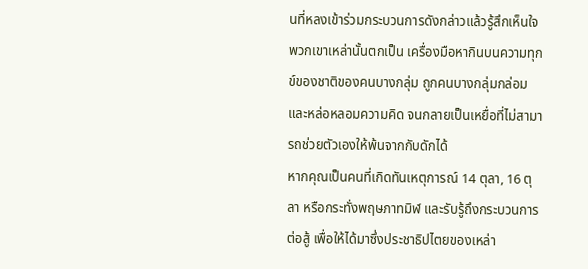นที่หลงเข้าร่วมกระบวนการดังกล่าวแล้วรู้สึกเห็นใจ พวกเขาเหล่านั้นตกเป็น เครื่องมือหากินบนความทุกข์ของชาติของคนบางกลุ่ม ถูกคนบางกลุ่มกล่อม และหล่อหลอมความคิด จนกลายเป็นเหยื่อที่ไม่สามารถช่วยตัวเองให้พ้นจากกับดักได้
หากคุณเป็นคนที่เกิดทันเหตุการณ์ 14 ตุลา, 16 ตุลา หรือกระทั่งพฤษภาทมิฬ และรับรู้ถึงกระบวนการต่อสู้ เพื่อให้ได้มาซึ่งประชาธิปไตยของเหล่า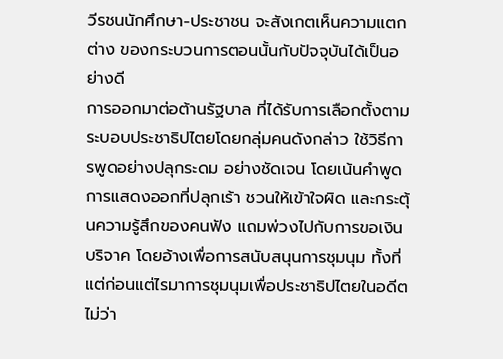วีรชนนักศึกษา-ประชาชน จะสังเกตเห็นความแตกต่าง ของกระบวนการตอนนั้นกับปัจจุบันได้เป็นอย่างดี
การออกมาต่อต้านรัฐบาล ที่ได้รับการเลือกตั้งตามระบอบประชาธิปไตยโดยกลุ่มคนดังกล่าว ใช้วิธีการพูดอย่างปลุกระดม อย่างชัดเจน โดยเน้นคำพูด การแสดงออกที่ปลุกเร้า ชวนให้เข้าใจผิด และกระตุ้นความรู้สึกของคนฟัง แถมพ่วงไปกับการขอเงินบริจาค โดยอ้างเพื่อการสนับสนุนการชุมนุม ทั้งที่แต่ก่อนแต่ไรมาการชุมนุมเพื่อประชาธิปไตยในอดีต ไม่ว่า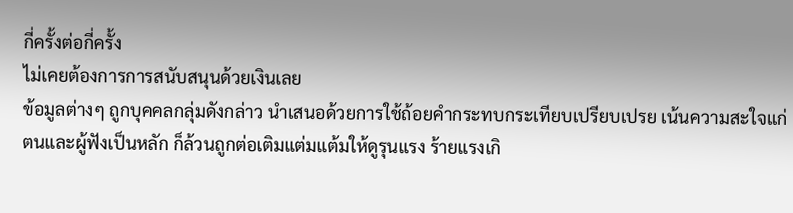กี่ครั้งต่อกี่ครั้ง
ไม่เคยต้องการการสนับสนุนด้วยเงินเลย
ข้อมูลต่างๆ ถูกบุคคลกลุ่มดังกล่าว นำเสนอด้วยการใช้ถ้อยคำกระทบกระเทียบเปรียบเปรย เน้นความสะใจแก่ตนและผู้ฟังเป็นหลัก ก็ล้วนถูกต่อเติมแต่มแต้มให้ดูรุนแรง ร้ายแรงเกิ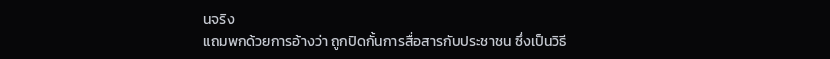นจริง
แถมพกด้วยการอ้างว่า ถูกปิดกั้นการสื่อสารกับประชาชน ซึ่งเป็นวิธี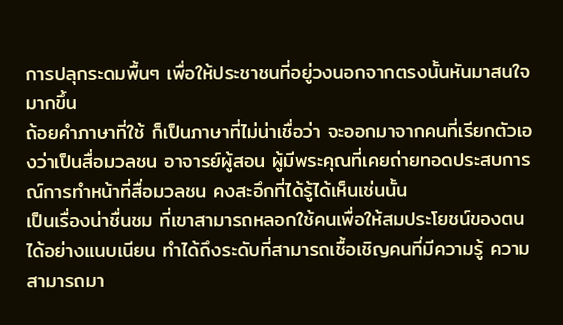การปลุกระดมพื้นๆ เพื่อให้ประชาชนที่อยู่วงนอกจากตรงนั้นหันมาสนใจมากขึ้น
ถ้อยคำภาษาที่ใช้ ก็เป็นภาษาที่ไม่น่าเชื่อว่า จะออกมาจากคนที่เรียกตัวเองว่าเป็นสื่อมวลชน อาจารย์ผู้สอน ผู้มีพระคุณที่เคยถ่ายทอดประสบการณ์การทำหน้าที่สื่อมวลชน คงสะอึกที่ได้รู้ได้เห็นเช่นนั้น
เป็นเรื่องน่าชื่นชม ที่เขาสามารถหลอกใช้คนเพื่อให้สมประโยชน์ของตนได้อย่างแนบเนียน ทำได้ถึงระดับที่สามารถเชื้อเชิญคนที่มีความรู้ ความสามารถมา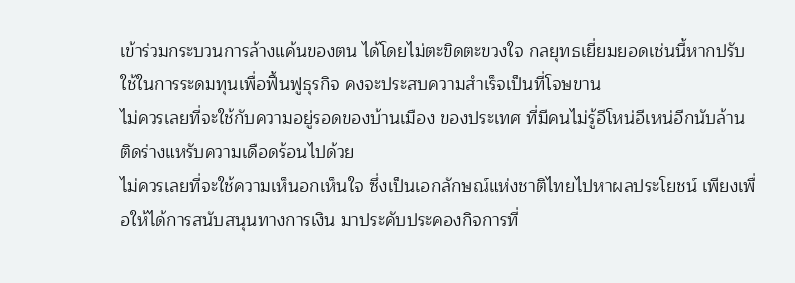เข้าร่วมกระบวนการล้างแค้นของตน ได้โดยไม่ตะขิดตะขวงใจ กลยุทธเยี่ยมยอดเช่นนี้หากปรับใช้ในการระดมทุนเพื่อฟื้นฟูธุรกิจ คงจะประสบความสำเร็จเป็นที่โจษขาน
ไม่ควรเลยที่จะใช้กับความอยู่รอดของบ้านเมือง ของประเทศ ที่มีคนไม่รู้อีโหน่อีเหน่อีกนับล้าน ติดร่างแหรับความเดือดร้อนไปด้วย
ไม่ควรเลยที่จะใช้ความเห็นอกเห็นใจ ซึ่งเป็นเอกลักษณ์แห่งชาติไทยไปหาผลประโยชน์ เพียงเพื่อให้ได้การสนับสนุนทางการเงิน มาประคับประคองกิจการที่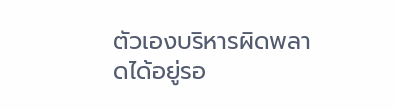ตัวเองบริหารผิดพลาดได้อยู่รอ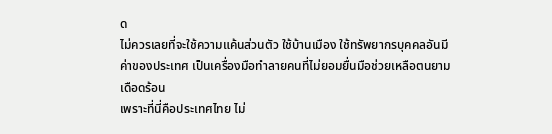ด
ไม่ควรเลยที่จะใช้ความแค้นส่วนตัว ใช้บ้านเมือง ใช้ทรัพยากรบุคคลอันมีค่าของประเทศ เป็นเครื่องมือทำลายคนที่ไม่ยอมยื่นมือช่วยเหลือตนยามเดือดร้อน
เพราะที่นี่คือประเทศไทย ไม่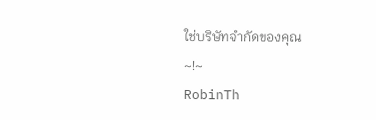ใช่บริษัทจำกัดของคุณ
~!~
RobinTh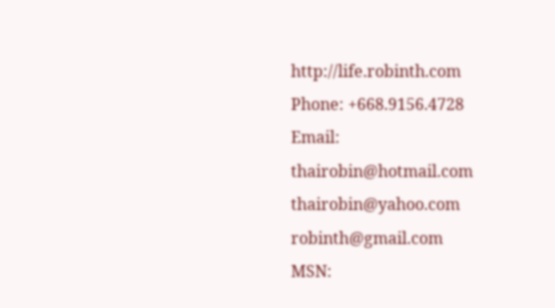http://life.robinth.com
Phone: +668.9156.4728
Email: thairobin@hotmail.com
thairobin@yahoo.com
robinth@gmail.com
MSN: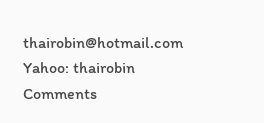thairobin@hotmail.com
Yahoo: thairobin
Comments